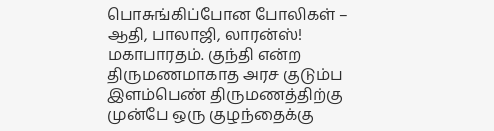பொசுங்கிப்போன போலிகள் – ஆதி, பாலாஜி, லாரன்ஸ்!
மகாபாரதம். குந்தி என்ற திருமணமாகாத அரச குடும்ப இளம்பெண் திருமணத்திற்கு முன்பே ஒரு குழந்தைக்கு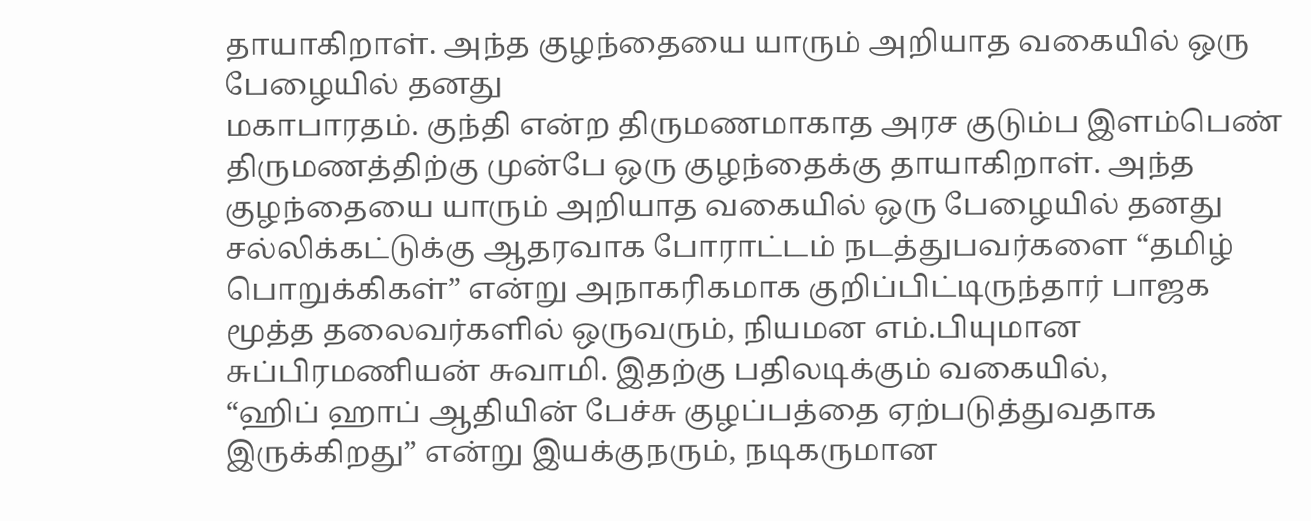தாயாகிறாள். அந்த குழந்தையை யாரும் அறியாத வகையில் ஒரு பேழையில் தனது
மகாபாரதம். குந்தி என்ற திருமணமாகாத அரச குடும்ப இளம்பெண் திருமணத்திற்கு முன்பே ஒரு குழந்தைக்கு தாயாகிறாள். அந்த குழந்தையை யாரும் அறியாத வகையில் ஒரு பேழையில் தனது
சல்லிக்கட்டுக்கு ஆதரவாக போராட்டம் நடத்துபவர்களை “தமிழ் பொறுக்கிகள்” என்று அநாகரிகமாக குறிப்பிட்டிருந்தார் பாஜக மூத்த தலைவர்களில் ஒருவரும், நியமன எம்.பியுமான சுப்பிரமணியன் சுவாமி. இதற்கு பதிலடிக்கும் வகையில்,
“ஹிப் ஹாப் ஆதியின் பேச்சு குழப்பத்தை ஏற்படுத்துவதாக இருக்கிறது” என்று இயக்குநரும், நடிகருமான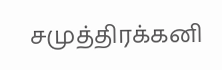சமுத்திரக்கனி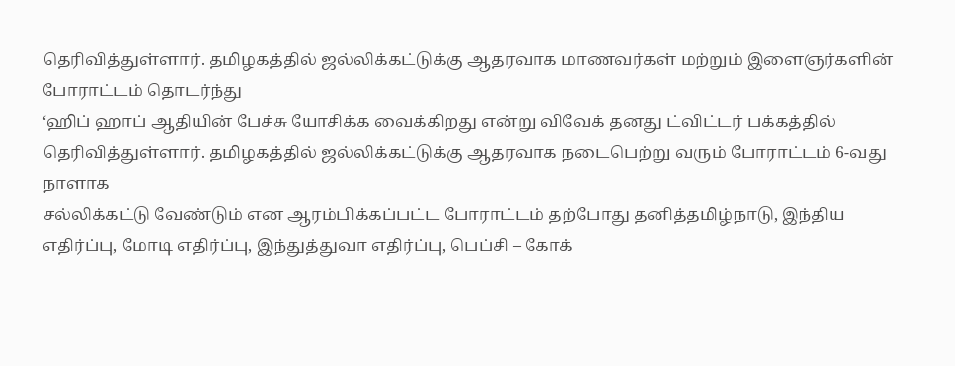தெரிவித்துள்ளார். தமிழகத்தில் ஜல்லிக்கட்டுக்கு ஆதரவாக மாணவர்கள் மற்றும் இளைஞர்களின் போராட்டம் தொடர்ந்து
‘ஹிப் ஹாப் ஆதியின் பேச்சு யோசிக்க வைக்கிறது என்று விவேக் தனது ட்விட்டர் பக்கத்தில் தெரிவித்துள்ளார். தமிழகத்தில் ஜல்லிக்கட்டுக்கு ஆதரவாக நடைபெற்று வரும் போராட்டம் 6-வது நாளாக
சல்லிக்கட்டு வேண்டும் என ஆரம்பிக்கப்பட்ட போராட்டம் தற்போது தனித்தமிழ்நாடு, இந்திய எதிர்ப்பு, மோடி எதிர்ப்பு, இந்துத்துவா எதிர்ப்பு, பெப்சி – கோக்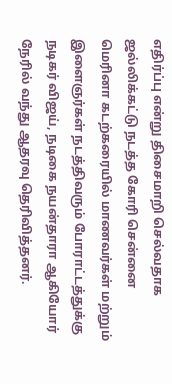எதிர்ப்பு என்று திசைமாறி செல்வதாக
ஜல்லிக்கட்டு நடத்த கோரி சென்னை மெரினா கடற்கரையில் மாணவர்கள் மற்றும் இளைஞர்கள் நடத்திவரும் போராட்டத்துக்கு நடிகர் விஜய், நடிகை நயன்தாரா ஆகியோர் நேரில் வந்து ஆதரவு தெரிவித்தனர்.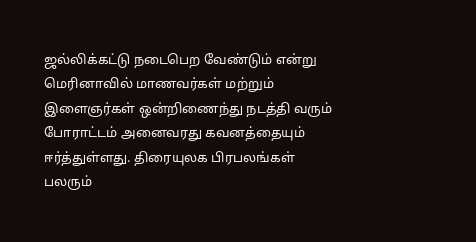ஜல்லிக்கட்டு நடைபெற வேண்டும் என்று மெரினாவில் மாணவர்கள் மற்றும் இளைஞர்கள் ஒன்றிணைந்து நடத்தி வரும் போராட்டம் அனைவரது கவனத்தையும் ஈர்த்துள்ளது. திரையுலக பிரபலங்கள் பலரும்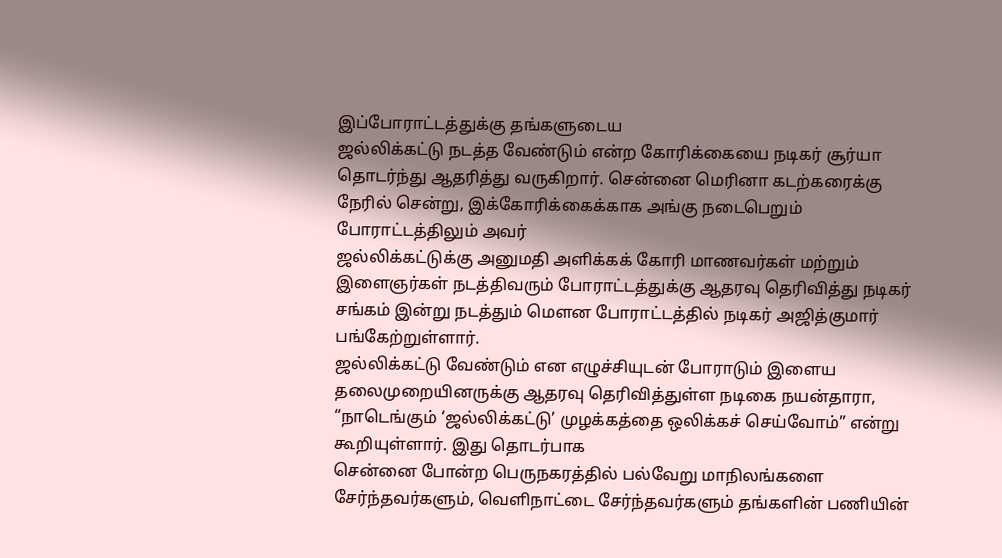இப்போராட்டத்துக்கு தங்களுடைய
ஜல்லிக்கட்டு நடத்த வேண்டும் என்ற கோரிக்கையை நடிகர் சூர்யா தொடர்ந்து ஆதரித்து வருகிறார். சென்னை மெரினா கடற்கரைக்கு நேரில் சென்று, இக்கோரிக்கைக்காக அங்கு நடைபெறும் போராட்டத்திலும் அவர்
ஜல்லிக்கட்டுக்கு அனுமதி அளிக்கக் கோரி மாணவர்கள் மற்றும் இளைஞர்கள் நடத்திவரும் போராட்டத்துக்கு ஆதரவு தெரிவித்து நடிகர் சங்கம் இன்று நடத்தும் மௌன போராட்டத்தில் நடிகர் அஜித்குமார் பங்கேற்றுள்ளார்.
ஜல்லிக்கட்டு வேண்டும் என எழுச்சியுடன் போராடும் இளைய தலைமுறையினருக்கு ஆதரவு தெரிவித்துள்ள நடிகை நயன்தாரா, “நாடெங்கும் ‘ஜல்லிக்கட்டு’ முழக்கத்தை ஒலிக்கச் செய்வோம்” என்று கூறியுள்ளார். இது தொடர்பாக
சென்னை போன்ற பெருநகரத்தில் பல்வேறு மாநிலங்களை சேர்ந்தவர்களும், வெளிநாட்டை சேர்ந்தவர்களும் தங்களின் பணியின்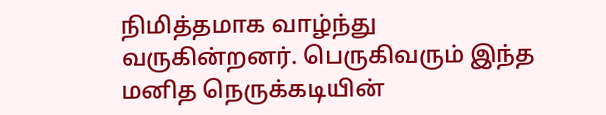நிமித்தமாக வாழ்ந்து வருகின்றனர். பெருகிவரும் இந்த மனித நெருக்கடியின்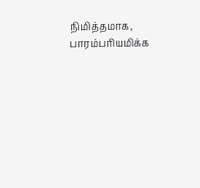நிமித்தமாக, பாரம்பரியமிக்க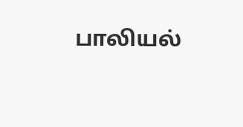பாலியல்